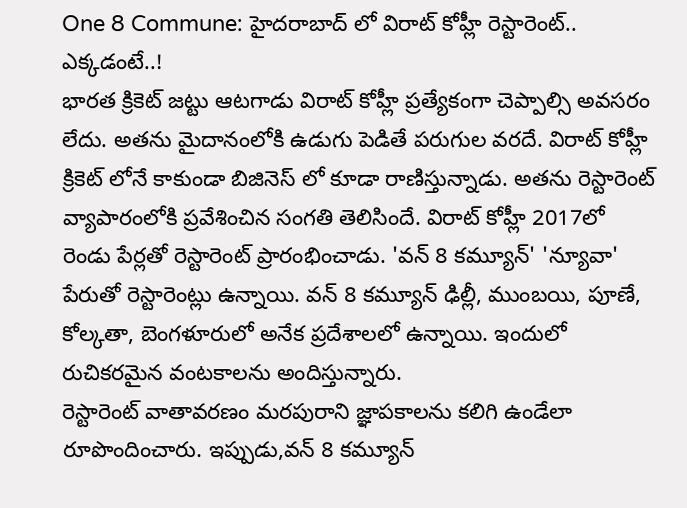One 8 Commune: హైదరాబాద్ లో విరాట్ కోహ్లీ రెస్టారెంట్.. ఎక్కడంటే..!
భారత క్రికెట్ జట్టు ఆటగాడు విరాట్ కోహ్లీ ప్రత్యేకంగా చెప్పాల్సి అవసరం లేదు. అతను మైదానంలోకి ఉడుగు పెడితే పరుగుల వరదే. విరాట్ కోహ్లీ క్రికెట్ లోనే కాకుండా బిజినెస్ లో కూడా రాణిస్తున్నాడు. అతను రెస్టారెంట్ వ్యాపారంలోకి ప్రవేశించిన సంగతి తెలిసిందే. విరాట్ కోహ్లీ 2017లో రెండు పేర్లతో రెస్టారెంట్ ప్రారంభించాడు. 'వన్ 8 కమ్యూన్' 'న్యూవా' పేరుతో రెస్టారెంట్లు ఉన్నాయి. వన్ 8 కమ్యూన్ ఢిల్లీ, ముంబయి, పూణే, కోల్కతా, బెంగళూరులో అనేక ప్రదేశాలలో ఉన్నాయి. ఇందులో రుచికరమైన వంటకాలను అందిస్తున్నారు.
రెస్టారెంట్ వాతావరణం మరపురాని జ్ఞాపకాలను కలిగి ఉండేలా రూపొందించారు. ఇప్పుడు,వన్ 8 కమ్యూన్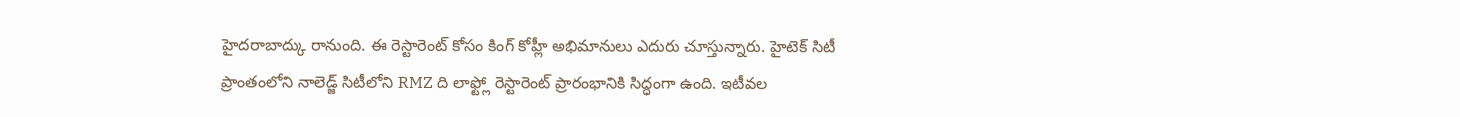హైదరాబాద్కు రానుంది. ఈ రెస్టారెంట్ కోసం కింగ్ కోహ్లీ అభిమానులు ఎదురు చూస్తున్నారు. హైటెక్ సిటీ ప్రాంతంలోని నాలెడ్జ్ సిటీలోని RMZ ది లాఫ్ట్లో రెస్టారెంట్ ప్రారంభానికి సిద్ధంగా ఉంది. ఇటీవల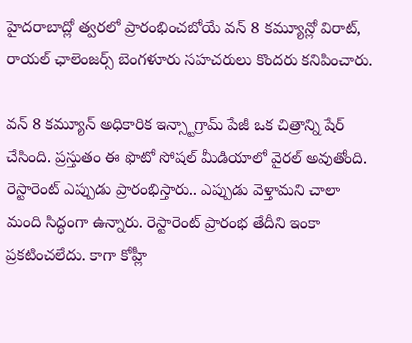హైదరాబాద్లో త్వరలో ప్రారంభించబోయే వన్ 8 కమ్యూన్లో విరాట్, రాయల్ ఛాలెంజర్స్ బెంగళూరు సహచరులు కొందరు కనిపించారు.

వన్ 8 కమ్యూన్ అధికారిక ఇన్స్టాగ్రామ్ పేజీ ఒక చిత్రాన్ని షేర్ చేసింది. ప్రస్తుతం ఈ ఫొటో సోషల్ మీడియాలో వైరల్ అవుతోంది. రెస్టారెంట్ ఎప్పుడు ప్రారంభిస్తారు.. ఎప్పుడు వెళ్తామని చాలా మంది సిద్ధంగా ఉన్నారు. రెస్టారెంట్ ప్రారంభ తేదీని ఇంకా ప్రకటించలేదు. కాగా కోహ్లీ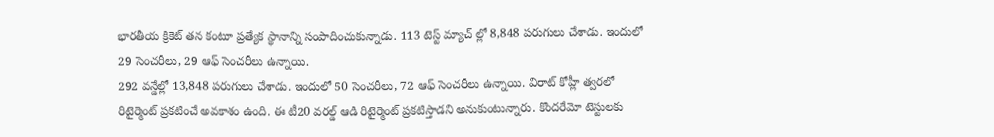భారతీయ క్రికెట్ తన కంటూ ప్రత్యేక స్థానాన్ని సంపాదించుకున్నాడు. 113 టెస్ట్ మ్యాచ్ ల్లో 8,848 పరుగులు చేశాడు. ఇందులో 29 సెంచరీలు, 29 ఆఫ్ సెంచరీలు ఉన్నాయి.
292 వన్డేల్లో 13,848 పరుగులు చేశాడు. ఇందులో 50 సెంచరీలు, 72 ఆఫ్ సెంచరీలు ఉన్నాయి. విరాట్ కోహ్లీ త్వరలో రిటైర్మెంట్ ప్రకటించే అవకాశం ఉంది. ఈ టీ20 వరల్డ్ ఆడి రిటైర్మెంట్ ప్రకటిస్తాడని అనుకుంటున్నారు. కొందరేమో టెస్టులకు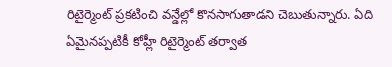రిటైర్మెంట్ ప్రకటించి వన్డేల్లో కొనసాగుతాడని చెబుతున్నారు. ఏది ఏమైనప్పటికీ కోహ్లీ రిటైర్మెంట్ తర్వాత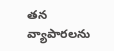తన వ్యాపారలను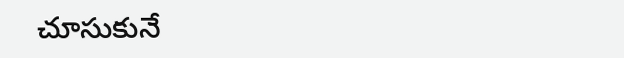చూసుకునే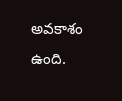అవకాశం ఉంది.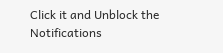Click it and Unblock the Notifications